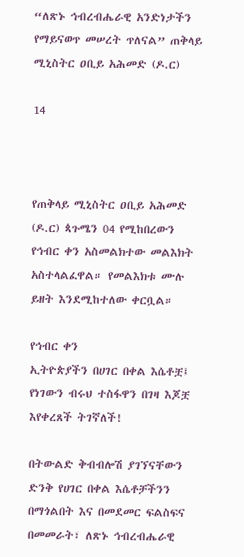“ለጽኑ ኅብረብሔራዊ አንድነታችን የማይናወጥ መሠረት ጥለናል” ጠቅላይ ሚኒስትር ዐቢይ አሕመድ (ዶ.ር)

14



የጠቅላይ ሚኒስትር ዐቢይ አሕመድ (ዶ.ር) ጳጉሜን 04 የሚከበረውን የኅብር ቀን አስመልክተው መልእክት አስተላልፈዋል። የመልእክቱ ሙሉ ይዘት እንደሚከተለው ቀርቧል።

የኅብር ቀን
ኢትዮጵያችን በሀገር በቀል እሴቶቿ፤ የነገውን ብሩህ ተስፋዋን በገዛ እጆቿ እየቀረጸች ትገኛለች!

በትውልድ ቅብብሎሽ ያገኘናቸውን ድንቅ የሀገር በቀል እሴቶቻችንን በማጎልበት እና በመደመር ፍልስፍና በመመራት፣ ለጽኑ ኅብረብሔራዊ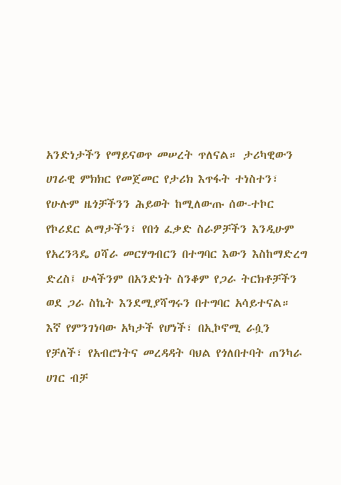አንድነታችን የማይናወጥ መሠረት ጥለናል። ታሪካዊውን ሀገራዊ ምክክር የመጀመር የታሪክ እጥፋት ተነስተን፣ የሁሉም ዜጎቻችንን ሕይወት ከሚለውጡ ሰው-ተኮር የኮሪደር ልማታችን፣ የበጎ ፈቃድ ስራዎቻችን እንዲሁም የአረንጓዴ ዐሻራ መርሃግብርን በተግባር እውን እስከማድረግ ድረስ፤ ሁላችንም በአንድነት ስንቆም የጋራ ትርክቶቻችን ወደ ጋራ ስኬት እንደሚያሻግሩን በተግባር አሳይተናል።
እኛ የምንገነባው አካታች የሆነች፣ በኢኮኖሚ ራሷን የቻለች፣ የአብሮነትና መረዳዳት ባህል የጎለበተባት ጠንካራ ሀገር ብቻ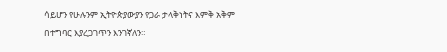ሳይሆን የሁሉንም ኢትዮጵያውያን የጋራ ታላቅነትና እምቅ አቅም በተግባር እያረጋገጥን እንገኛለን።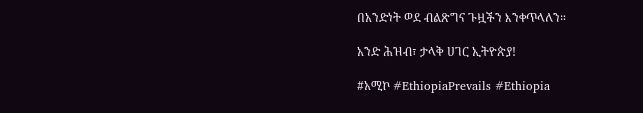በአንድነት ወደ ብልጽግና ጉዟችን እንቀጥላለን።

አንድ ሕዝብ፣ ታላቅ ሀገር ኢትዮጵያ!

#አሚኮ #EthiopiaPrevails #Ethiopia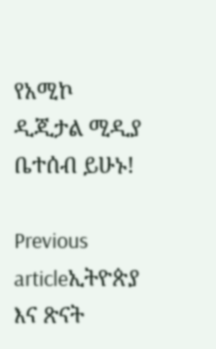የአሚኮ ዲጂታል ሚዲያ ቤተሰብ ይሁኑ!

Previous articleኢትዮጵያ እና ጽናት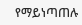የማይነጣጠሉ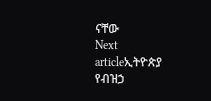ናቸው
Next articleኢትዮጵያ የብዝኃ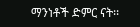ማንነቶች ድምር ናት፡፡